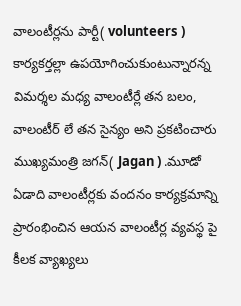వాలంటీర్లను పార్టీ( volunteers ) కార్యకర్తల్లా ఉపయోగించుకుంటున్నారన్న విమర్శల మధ్య వాలంటీర్లే తన బలం, వాలంటీర్ లే తన సైన్యం అని ప్రకటించారు ముఖ్యమంత్రి జగన్( Jagan ) .మూడో ఏడాది వాలంటీర్లకు వందనం కార్యక్రమాన్ని ప్రారంభించిన ఆయన వాలంటీర్ల వ్యవస్థ పై కీలక వ్యాఖ్యలు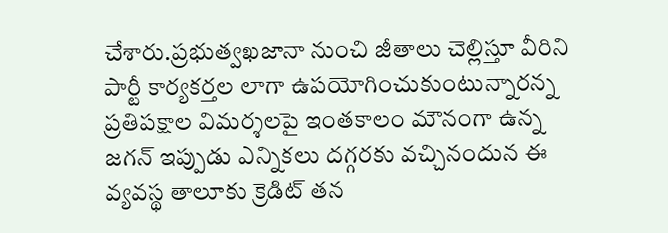చేశారు.ప్రభుత్వఖజానా నుంచి జీతాలు చెల్లిస్తూ వీరిని పార్టీ కార్యకర్తల లాగా ఉపయోగించుకుంటున్నారన్న ప్రతిపక్షాల విమర్శలపై ఇంతకాలం మౌనంగా ఉన్న జగన్ ఇప్పుడు ఎన్నికలు దగ్గరకు వచ్చినందున ఈ వ్యవస్థ తాలూకు క్రెడిట్ తన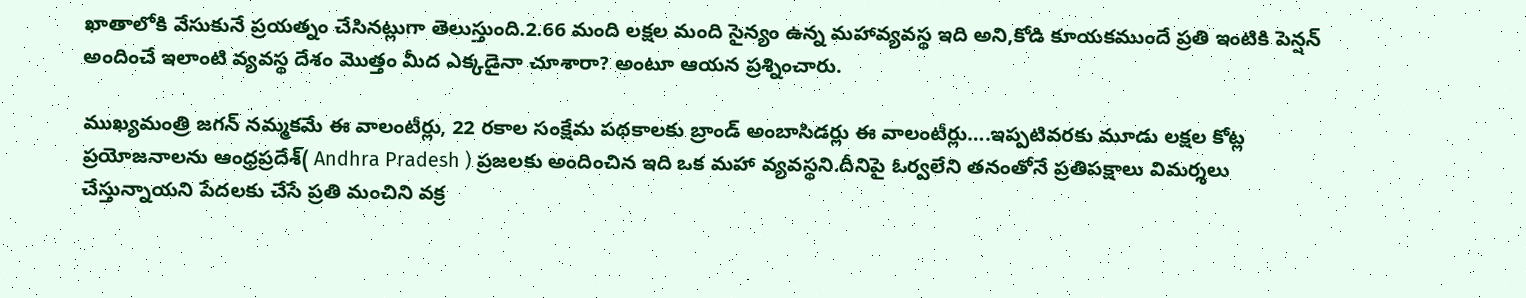ఖాతాలోకి వేసుకునే ప్రయత్నం చేసినట్లుగా తెలుస్తుంది.2.66 మంది లక్షల మంది సైన్యం ఉన్న మహావ్యవస్థ ఇది అని,కోడి కూయకముందే ప్రతి ఇంటికి పెన్షన్ అందించే ఇలాంటి వ్యవస్థ దేశం మొత్తం మీద ఎక్కడైనా చూశారా? అంటూ ఆయన ప్రశ్నించారు.

ముఖ్యమంత్రి జగన్ నమ్మకమే ఈ వాలంటీర్లు, 22 రకాల సంక్షేమ పథకాలకు బ్రాండ్ అంబాసిడర్లు ఈ వాలంటీర్లు….ఇప్పటివరకు మూడు లక్షల కోట్ల ప్రయోజనాలను ఆంధ్రప్రదేశ్( Andhra Pradesh ) ప్రజలకు అందించిన ఇది ఒక మహా వ్యవస్థని.దీనిపై ఓర్వలేని తనంతోనే ప్రతిపక్షాలు విమర్శలు చేస్తున్నాయని పేదలకు చేసే ప్రతి మంచిని వక్ర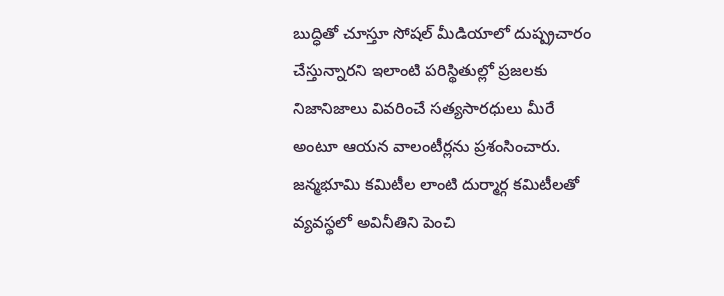బుద్ధితో చూస్తూ సోషల్ మీడియాలో దుష్ప్రచారం చేస్తున్నారని ఇలాంటి పరిస్థితుల్లో ప్రజలకు నిజానిజాలు వివరించే సత్యసారధులు మీరే అంటూ ఆయన వాలంటీర్లను ప్రశంసించారు.
జన్మభూమి కమిటీల లాంటి దుర్మార్గ కమిటీలతో వ్యవస్థలో అవినీతిని పెంచి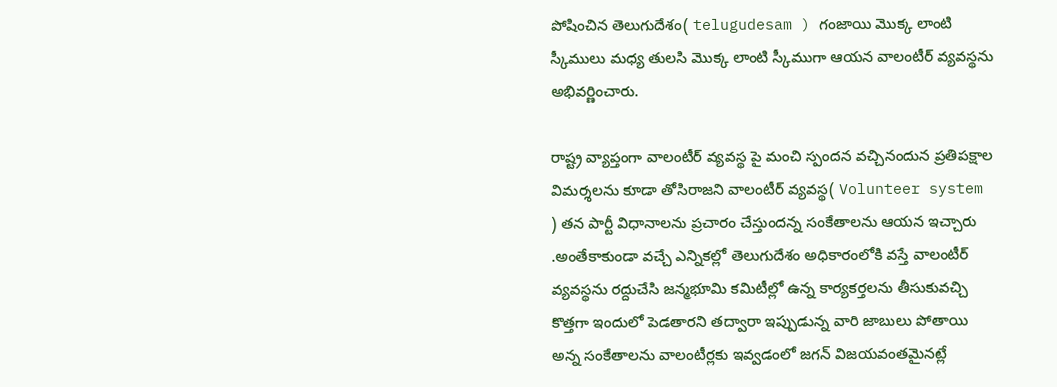పోషించిన తెలుగుదేశం( telugudesam ) గంజాయి మొక్క లాంటి స్కీములు మధ్య తులసి మొక్క లాంటి స్కీముగా ఆయన వాలంటీర్ వ్యవస్థను అభివర్ణించారు.

రాష్ట్ర వ్యాప్తంగా వాలంటీర్ వ్యవస్థ పై మంచి స్పందన వచ్చినందున ప్రతిపక్షాల విమర్శలను కూడా తోసిరాజని వాలంటీర్ వ్యవస్థ( Volunteer system ) తన పార్టీ విధానాలను ప్రచారం చేస్తుందన్న సంకేతాలను ఆయన ఇచ్చారు .అంతేకాకుండా వచ్చే ఎన్నికల్లో తెలుగుదేశం అధికారంలోకి వస్తే వాలంటీర్ వ్యవస్థను రద్దుచేసి జన్మభూమి కమిటీల్లో ఉన్న కార్యకర్తలను తీసుకువచ్చి కొత్తగా ఇందులో పెడతారని తద్వారా ఇప్పుడున్న వారి జాబులు పోతాయి అన్న సంకేతాలను వాలంటీర్లకు ఇవ్వడంలో జగన్ విజయవంతమైనట్లే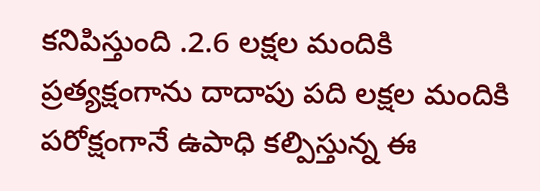కనిపిస్తుంది .2.6 లక్షల మందికి ప్రత్యక్షంగాను దాదాపు పది లక్షల మందికి పరోక్షంగానే ఉపాధి కల్పిస్తున్న ఈ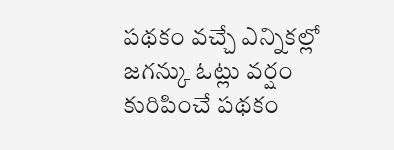పథకం వచ్చే ఎన్నికల్లో జగన్కు ఓట్లు వర్షం కురిపించే పథకం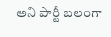అని పార్టీ బలంగా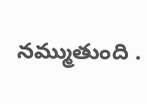నమ్ముతుంది .